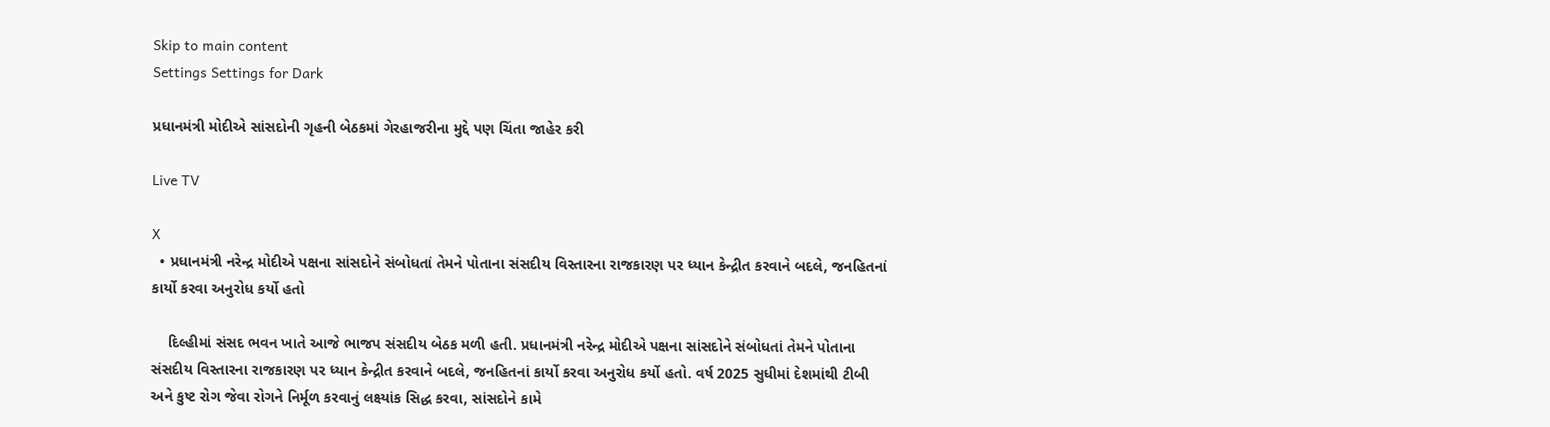Skip to main content
Settings Settings for Dark

પ્રધાનમંત્રી મોદીએ સાંસદોની ગૃહની બેઠકમાં ગેરહાજરીના મુદ્દે પણ ચિંતા જાહેર કરી

Live TV

X
  • પ્રધાનમંત્રી નરેન્દ્ર મોદીએ પક્ષના સાંસદોને સંબોધતાં તેમને પોતાના સંસદીય વિસ્તારના રાજકારણ પર ધ્યાન કેન્દ્રીત કરવાને બદલે, જનહિતનાં કાર્યો કરવા અનુરોધ કર્યો હતો

    દિલ્હીમાં સંસદ ભવન ખાતે આજે ભાજપ સંસદીય બેઠક મળી હતી. પ્રધાનમંત્રી નરેન્દ્ર મોદીએ પક્ષના સાંસદોને સંબોધતાં તેમને પોતાના સંસદીય વિસ્તારના રાજકારણ પર ધ્યાન કેન્દ્રીત કરવાને બદલે, જનહિતનાં કાર્યો કરવા અનુરોધ કર્યો હતો. વર્ષ 2025 સુધીમાં દેશમાંથી ટીબી અને કુષ્ટ રોગ જેવા રોગને નિર્મૂળ કરવાનું લક્ષ્યાંક સિદ્ધ કરવા, સાંસદોને કામે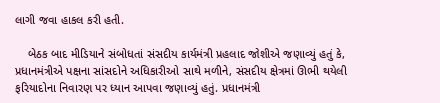લાગી જવા હાકલ કરી હતી.

    બેઠક બાદ મીડિયાને સંબોધતાં સંસદીય કાર્યમંત્રી પ્રહલાદ જોશીએ જણાવ્યું હતું કે, પ્રધાનમંત્રીએ પક્ષના સાંસદોને અધિકારીઓ સાથે મળીને, સંસદીય ક્ષેત્રમાં ઊભી થયેલી ફરિયાદોના નિવારણ પર ધ્યાન આપવા જણાવ્યું હતું. પ્રધાનમંત્રી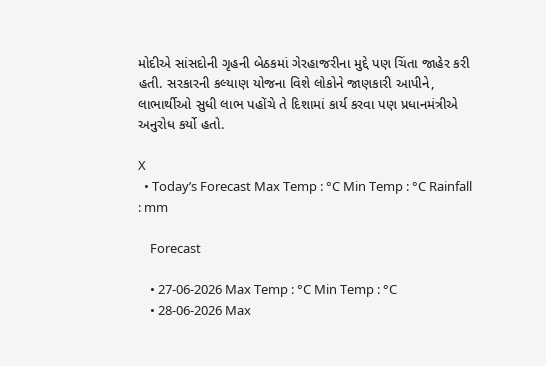મોદીએ સાંસદોની ગૃહની બેઠકમાં ગેરહાજરીના મુદ્દે પણ ચિંતા જાહેર કરી હતી. સરકારની કલ્યાણ યોજના વિશે લોકોને જાણકારી આપીને, લાભાર્થીઓ સુધી લાભ પહોંચે તે દિશામાં કાર્ય કરવા પણ પ્રધાનમંત્રીએ અનુરોધ કર્યો હતો.

X
  • Today’s Forecast Max Temp : °C Min Temp : °C Rainfall : mm

    Forecast

    • 27-06-2026 Max Temp : °C Min Temp : °C
    • 28-06-2026 Max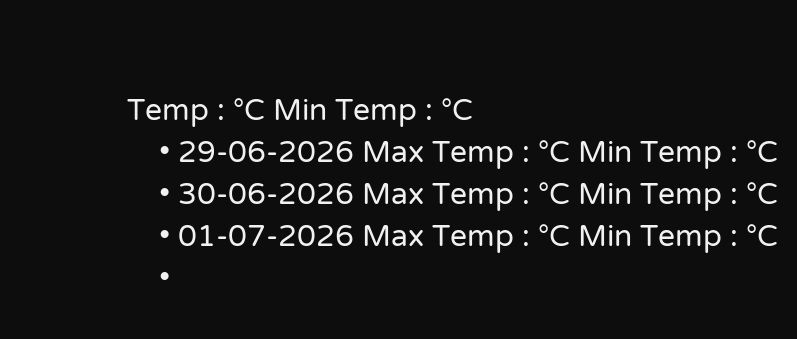Temp : °C Min Temp : °C
    • 29-06-2026 Max Temp : °C Min Temp : °C
    • 30-06-2026 Max Temp : °C Min Temp : °C
    • 01-07-2026 Max Temp : °C Min Temp : °C
    •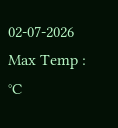02-07-2026 Max Temp : °C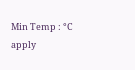Min Temp : °C
apply